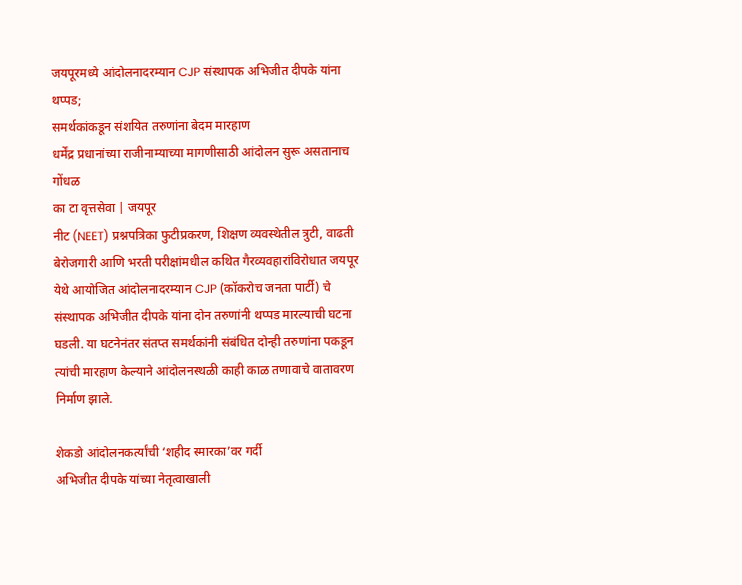जयपूरमध्ये आंदोलनादरम्यान CJP संस्थापक अभिजीत दीपके यांना थप्पड;
समर्थकांकडून संशयित तरुणांना बेदम मारहाण
धर्मेंद्र प्रधानांच्या राजीनाम्याच्या मागणीसाठी आंदोलन सुरू असतानाच गोंधळ
का टा वृत्तसेवा | जयपूर
नीट (NEET) प्रश्नपत्रिका फुटीप्रकरण, शिक्षण व्यवस्थेतील त्रुटी, वाढती बेरोजगारी आणि भरती परीक्षांमधील कथित गैरव्यवहारांविरोधात जयपूर येथे आयोजित आंदोलनादरम्यान CJP (कॉकरोच जनता पार्टी) चे संस्थापक अभिजीत दीपके यांना दोन तरुणांनी थप्पड मारल्याची घटना घडली. या घटनेनंतर संतप्त समर्थकांनी संबंधित दोन्ही तरुणांना पकडून त्यांची मारहाण केल्याने आंदोलनस्थळी काही काळ तणावाचे वातावरण निर्माण झाले.

शेकडो आंदोलनकर्त्यांची ‘शहीद स्मारका’वर गर्दी
अभिजीत दीपके यांच्या नेतृत्वाखाली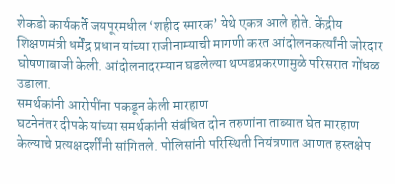शेकडो कार्यकर्ते जयपूरमधील ‘शहीद स्मारक’ येथे एकत्र आले होते. केंद्रीय शिक्षणमंत्री धर्मेंद्र प्रधान यांच्या राजीनाम्याची मागणी करत आंदोलनकर्त्यांनी जोरदार घोषणाबाजी केली. आंदोलनादरम्यान घडलेल्या थप्पडप्रकरणामुळे परिसरात गोंधळ उडाला.
समर्थकांनी आरोपींना पकडून केली मारहाण
घटनेनंतर दीपके यांच्या समर्थकांनी संबंधित दोन तरुणांना ताब्यात घेत मारहाण केल्याचे प्रत्यक्षदर्शींनी सांगितले. पोलिसांनी परिस्थिती नियंत्रणात आणत हस्तक्षेप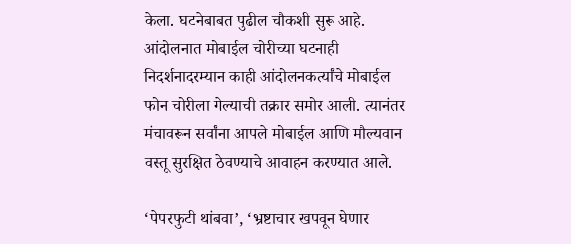केला. घटनेबाबत पुढील चौकशी सुरू आहे.
आंदोलनात मोबाईल चोरीच्या घटनाही
निदर्शनादरम्यान काही आंदोलनकर्त्यांचे मोबाईल फोन चोरीला गेल्याची तक्रार समोर आली. त्यानंतर मंचावरून सर्वांना आपले मोबाईल आणि मौल्यवान वस्तू सुरक्षित ठेवण्याचे आवाहन करण्यात आले.

‘पेपरफुटी थांबवा’, ‘भ्रष्टाचार खपवून घेणार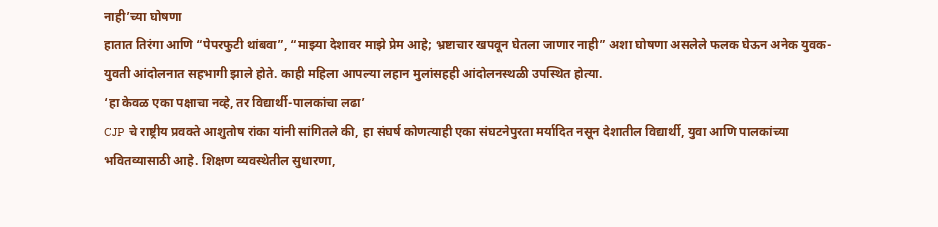नाही’च्या घोषणा
हातात तिरंगा आणि “पेपरफुटी थांबवा”, “माझ्या देशावर माझे प्रेम आहे; भ्रष्टाचार खपवून घेतला जाणार नाही” अशा घोषणा असलेले फलक घेऊन अनेक युवक-युवती आंदोलनात सहभागी झाले होते. काही महिला आपल्या लहान मुलांसहही आंदोलनस्थळी उपस्थित होत्या.
‘हा केवळ एका पक्षाचा नव्हे, तर विद्यार्थी-पालकांचा लढा’
CJP चे राष्ट्रीय प्रवक्ते आशुतोष रांका यांनी सांगितले की, हा संघर्ष कोणत्याही एका संघटनेपुरता मर्यादित नसून देशातील विद्यार्थी, युवा आणि पालकांच्या भवितव्यासाठी आहे. शिक्षण व्यवस्थेतील सुधारणा,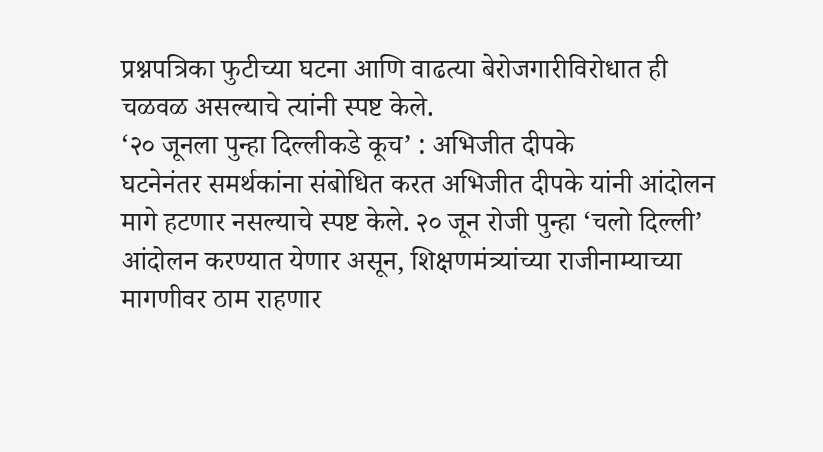प्रश्नपत्रिका फुटीच्या घटना आणि वाढत्या बेरोजगारीविरोधात ही चळवळ असल्याचे त्यांनी स्पष्ट केले.
‘२० जूनला पुन्हा दिल्लीकडे कूच’ : अभिजीत दीपके
घटनेनंतर समर्थकांना संबोधित करत अभिजीत दीपके यांनी आंदोलन मागे हटणार नसल्याचे स्पष्ट केले. २० जून रोजी पुन्हा ‘चलो दिल्ली’ आंदोलन करण्यात येणार असून, शिक्षणमंत्र्यांच्या राजीनाम्याच्या मागणीवर ठाम राहणार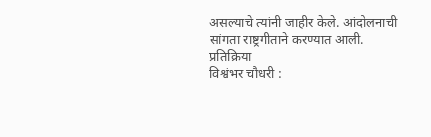असल्याचे त्यांनी जाहीर केले. आंदोलनाची सांगता राष्ट्रगीताने करण्यात आली.
प्रतिक्रिया
विश्वंभर चौधरी :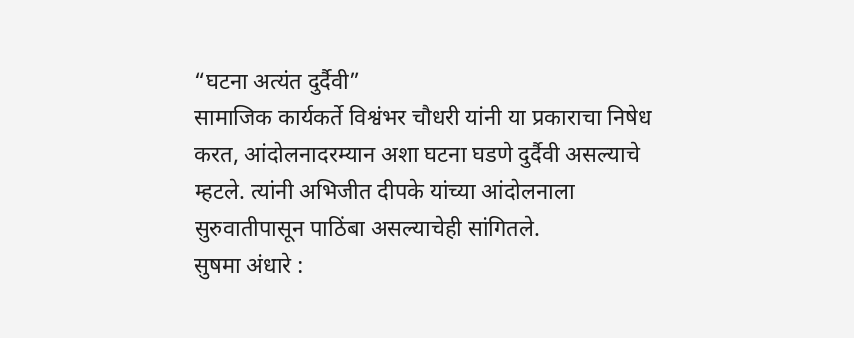“घटना अत्यंत दुर्दैवी”
सामाजिक कार्यकर्ते विश्वंभर चौधरी यांनी या प्रकाराचा निषेध करत, आंदोलनादरम्यान अशा घटना घडणे दुर्दैवी असल्याचे म्हटले. त्यांनी अभिजीत दीपके यांच्या आंदोलनाला सुरुवातीपासून पाठिंबा असल्याचेही सांगितले.
सुषमा अंधारे :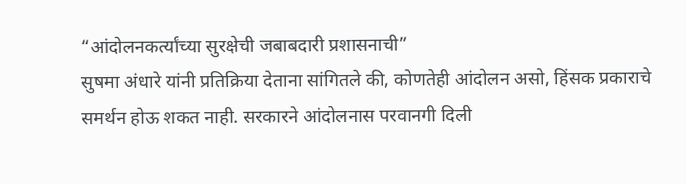“आंदोलनकर्त्यांच्या सुरक्षेची जबाबदारी प्रशासनाची”
सुषमा अंधारे यांनी प्रतिक्रिया देताना सांगितले की, कोणतेही आंदोलन असो, हिंसक प्रकाराचे समर्थन होऊ शकत नाही. सरकारने आंदोलनास परवानगी दिली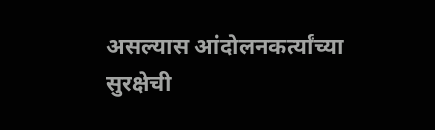असल्यास आंदोलनकर्त्यांच्या सुरक्षेची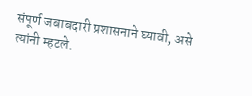संपूर्ण जबाबदारी प्रशासनाने घ्यावी, असे त्यांनी म्हटले.